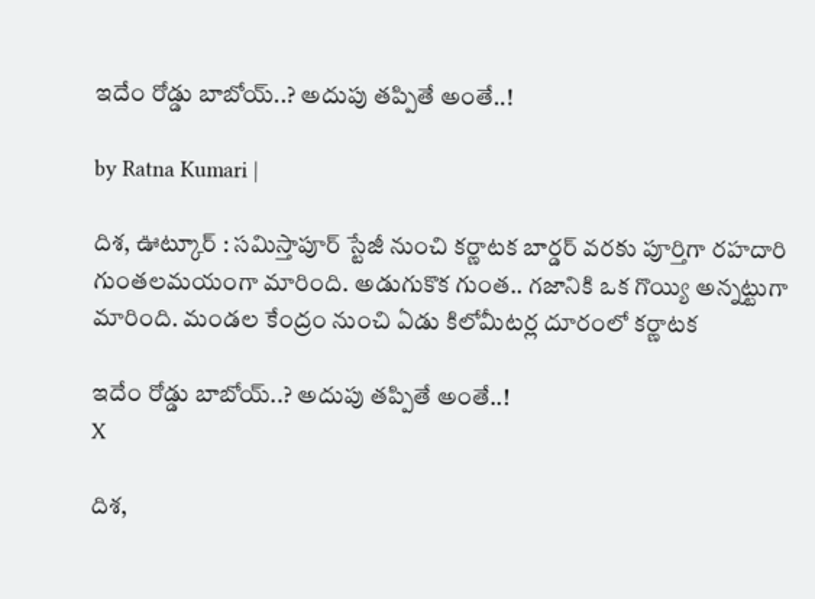ఇదేం రోడ్డు బాబోయ్..? అదుపు త‌ప్పితే అంతే..!

by Ratna Kumari |

దిశ, ఊట్కూర్ : స‌మిస్తాపూర్ స్టేజీ నుంచి క‌ర్ణాట‌క బార్డ‌ర్ వ‌ర‌కు పూర్తిగా ర‌హ‌దారి గుంత‌ల‌మ‌యంగా మారింది. అడుగుకొక గుంత‌.. గ‌జానికి ఒక గొయ్యి అన్న‌ట్టుగా మారింది. మండల కేంద్రం నుంచి ఏడు కిలోమీటర్ల దూరంలో కర్ణాటక

ఇదేం రోడ్డు బాబోయ్..? అదుపు త‌ప్పితే అంతే..!
X

దిశ,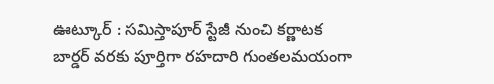ఊట్కూర్ : స‌మిస్తాపూర్ స్టేజీ నుంచి క‌ర్ణాట‌క బార్డ‌ర్ వ‌ర‌కు పూర్తిగా ర‌హ‌దారి గుంత‌ల‌మ‌యంగా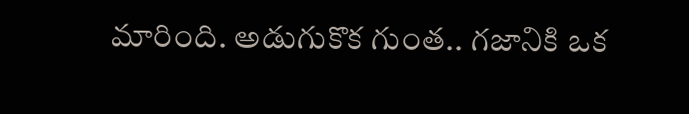మారింది. అడుగుకొక గుంత‌.. గ‌జానికి ఒక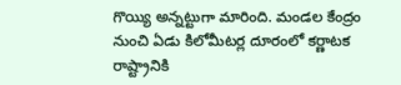గొయ్యి అన్న‌ట్టుగా మారింది. మండల కేంద్రం నుంచి ఏడు కిలోమీటర్ల దూరంలో కర్ణాటక రాష్ట్రానికి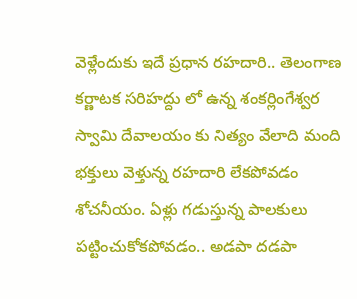వెళ్లేందుకు ఇదే ప్రధాన రహదారి.. తెలంగాణ కర్ణాటక సరిహద్దు లో ఉన్న శంకర్లింగేశ్వర స్వామి దేవాలయం కు నిత్యం వేలాది మంది భక్తులు వెళ్తున్న రహదారి లేకపోవడం శోచనీయం. ఏళ్లు గడుస్తున్న పాలకులు పట్టించుకోకపోవడం.. అడపా దడపా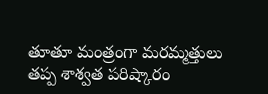తూతూ మంత్రంగా మరమ్మత్తులు తప్ప శాశ్వత పరిష్కారం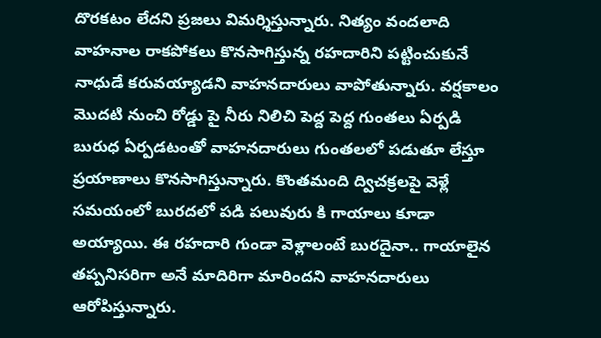దొరకటం లేదని ప్రజలు విమర్శిస్తున్నారు. నిత్యం వందలాది వాహనాల రాకపోకలు కొనసాగిస్తున్న రహదారిని పట్టించుకునే నాధుడే కరువయ్యాడని వాహనదారులు వాపోతున్నారు. వర్షకాలం మొదటి నుంచి రోడ్డు పై నీరు నిలిచి పెద్ద పెద్ద గుంతలు ఏర్పడి బురుధ ఏర్పడటంతో వాహనదారులు గుంతలలో పడుతూ లేస్తూ ప్రయాణాలు కొనసాగిస్తున్నారు. కొంతమంది ద్విచక్రలపై వెళ్లే సమయంలో బురదలో పడి పలువురు కి గాయాలు కూడా అయ్యాయి. ఈ రహదారి గుండా వెళ్లాలంటే బురదైనా.. గాయాలైన తప్పనిసరిగా అనే మాదిరిగా మారిందని వాహనదారులు ఆరోపిస్తున్నారు.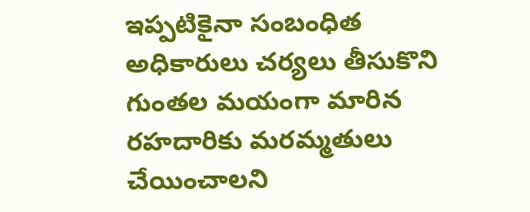ఇప్పటికైనా సంబంధిత అధికారులు చర్యలు తీసుకొని గుంతల మయంగా మారిన రహదారికు మరమ్మతులు చేయించాలని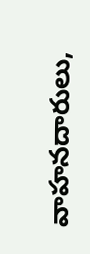వాహనదారులు,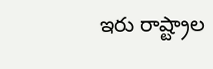ఇరు రాష్ట్రాల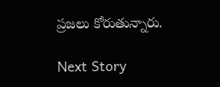ప్రజలు కోరుతున్నారు.

Next Story